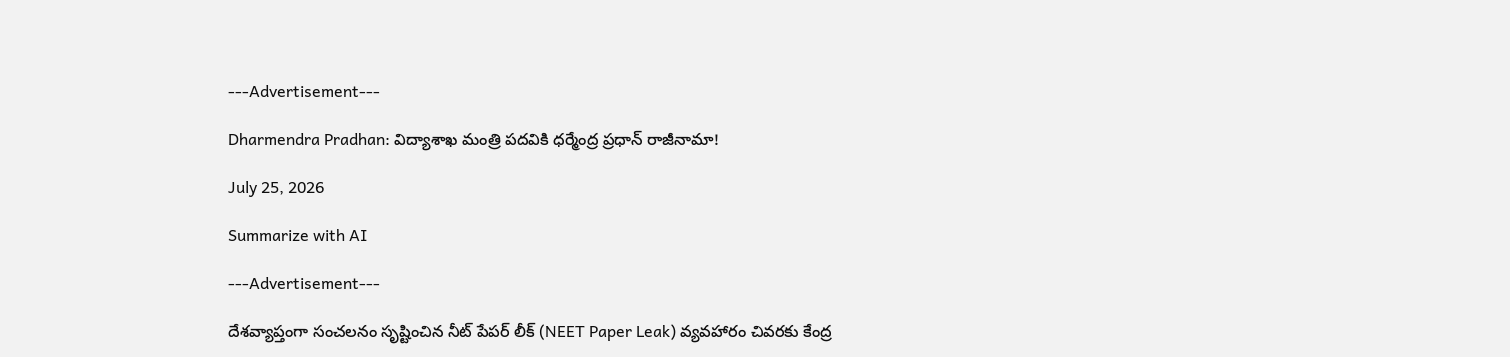---Advertisement---

Dharmendra Pradhan: విద్యాశాఖ మంత్రి పదవికి ధర్మేంద్ర ప్రధాన్ రాజీనామా!

July 25, 2026

Summarize with AI

---Advertisement---

దేశవ్యాప్తంగా సంచలనం సృష్టించిన నీట్ పేపర్ లీక్ (NEET Paper Leak) వ్యవహారం చివరకు కేంద్ర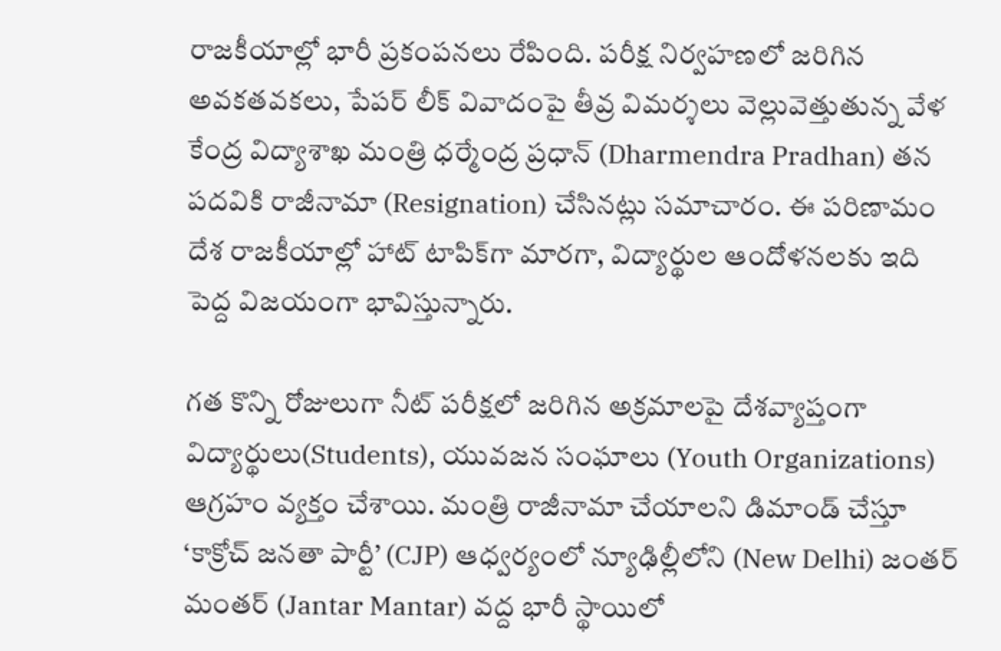రాజకీయాల్లో భారీ ప్రకంపనలు రేపింది. పరీక్ష నిర్వహణలో జరిగిన అవకతవకలు, పేపర్ లీక్ వివాదంపై తీవ్ర విమర్శలు వెల్లువెత్తుతున్న వేళ కేంద్ర విద్యాశాఖ మంత్రి ధర్మేంద్ర ప్రధాన్ (Dharmendra Pradhan) తన పదవికి రాజీనామా (Resignation) చేసినట్లు సమాచారం. ఈ పరిణామం దేశ రాజకీయాల్లో హాట్ టాపిక్‌గా మారగా, విద్యార్థుల ఆందోళనలకు ఇది పెద్ద విజయంగా భావిస్తున్నారు.

గత కొన్ని రోజులుగా నీట్ పరీక్షలో జరిగిన అక్రమాలపై దేశవ్యాప్తంగా విద్యార్థులు(Students), యువజన సంఘాలు (Youth Organizations) ఆగ్రహం వ్యక్తం చేశాయి. మంత్రి రాజీనామా చేయాలని డిమాండ్ చేస్తూ ‘కాక్రోచ్ జనతా పార్టీ’ (CJP) ఆధ్వర్యంలో న్యూఢిల్లీలోని (New Delhi) జంతర్ మంతర్ (Jantar Mantar) వద్ద భారీ స్థాయిలో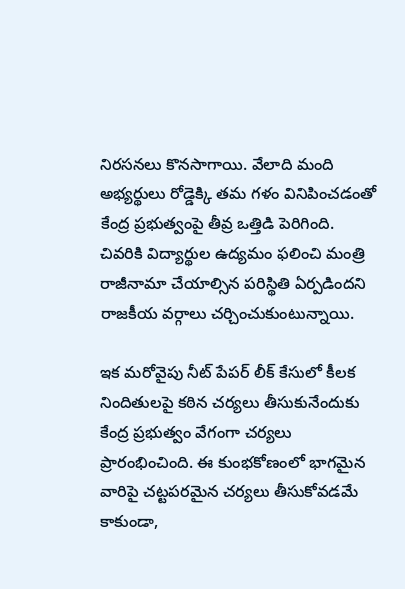నిరసనలు కొనసాగాయి. వేలాది మంది అభ్యర్థులు రోడ్డెక్కి తమ గళం వినిపించడంతో కేంద్ర ప్రభుత్వంపై తీవ్ర ఒత్తిడి పెరిగింది. చివరికి విద్యార్థుల ఉద్యమం ఫలించి మంత్రి రాజీనామా చేయాల్సిన పరిస్థితి ఏర్పడిందని రాజకీయ వర్గాలు చర్చించుకుంటున్నాయి.

ఇక మరోవైపు నీట్ పేపర్ లీక్ కేసులో కీలక నిందితులపై కఠిన చర్యలు తీసుకునేందుకు కేంద్ర ప్రభుత్వం వేగంగా చర్యలు ప్రారంభించింది. ఈ కుంభకోణంలో భాగమైన వారిపై చట్టపరమైన చర్యలు తీసుకోవడమే కాకుండా,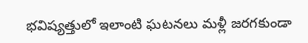భవిష్యత్తులో ఇలాంటి ఘటనలు మళ్లీ జరగకుండా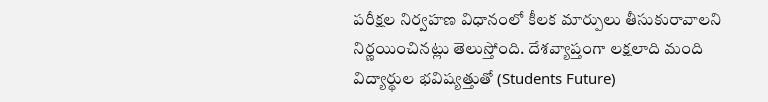పరీక్షల నిర్వహణ విధానంలో కీలక మార్పులు తీసుకురావాలని నిర్ణయించినట్లు తెలుస్తోంది. దేశవ్యాప్తంగా లక్షలాది మంది విద్యార్థుల భవిష్యత్తుతో (Students Future)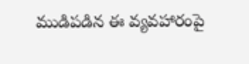ముడిపడిన ఈ వ్యవహారంపై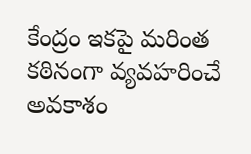కేంద్రం ఇకపై మరింత కఠినంగా వ్యవహరించే అవకాశం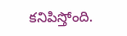కనిపిస్తోంది.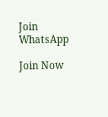Join WhatsApp

Join Now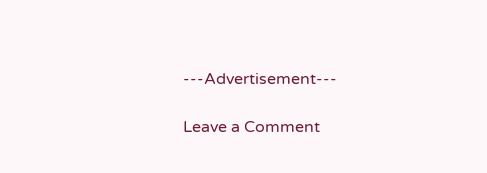---Advertisement---

Leave a Comment